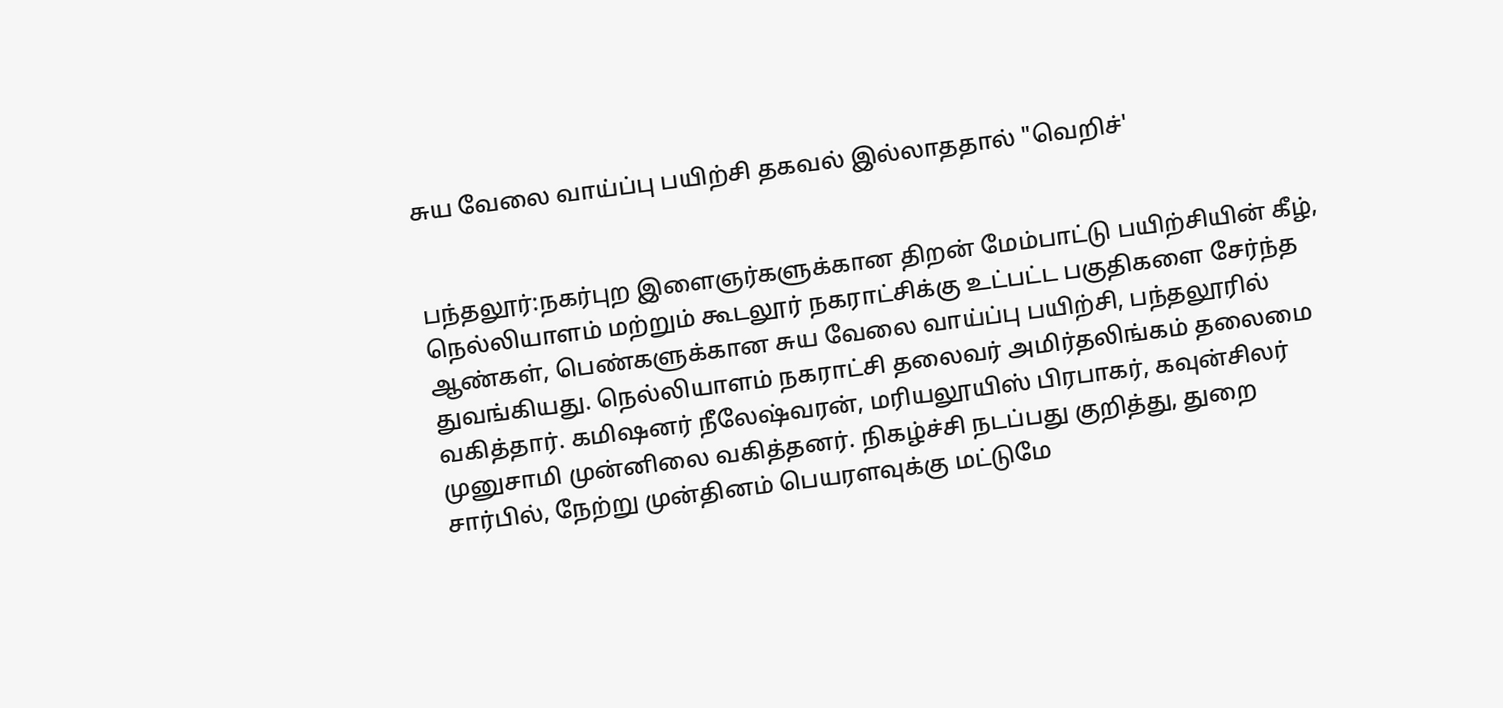சுய வேலை வாய்ப்பு பயிற்சி தகவல் இல்லாததால் "வெறிச்'


பந்தலூர்:நகர்புற இளைஞர்களுக்கான திறன் மேம்பாட்டு பயிற்சியின் கீழ், நெல்லியாளம் மற்றும் கூடலூர் நகராட்சிக்கு உட்பட்ட பகுதிகளை சேர்ந்த ஆண்கள், பெண்களுக்கான சுய வேலை வாய்ப்பு பயிற்சி, பந்தலூரில் துவங்கியது. நெல்லியாளம் நகராட்சி தலைவர் அமிர்தலிங்கம் தலைமை வகித்தார். கமிஷனர் நீலேஷ்வரன், மரியலூயிஸ் பிரபாகர், கவுன்சிலர் முனுசாமி முன்னிலை வகித்தனர். நிகழ்ச்சி நடப்பது குறித்து, துறை சார்பில், நேற்று முன்தினம் பெயரளவுக்கு மட்டுமே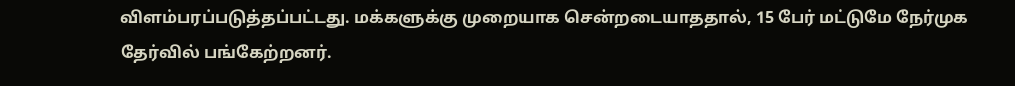விளம்பரப்படுத்தப்பட்டது. மக்களுக்கு முறையாக சென்றடையாததால், 15 பேர் மட்டுமே நேர்முக தேர்வில் பங்கேற்றனர்.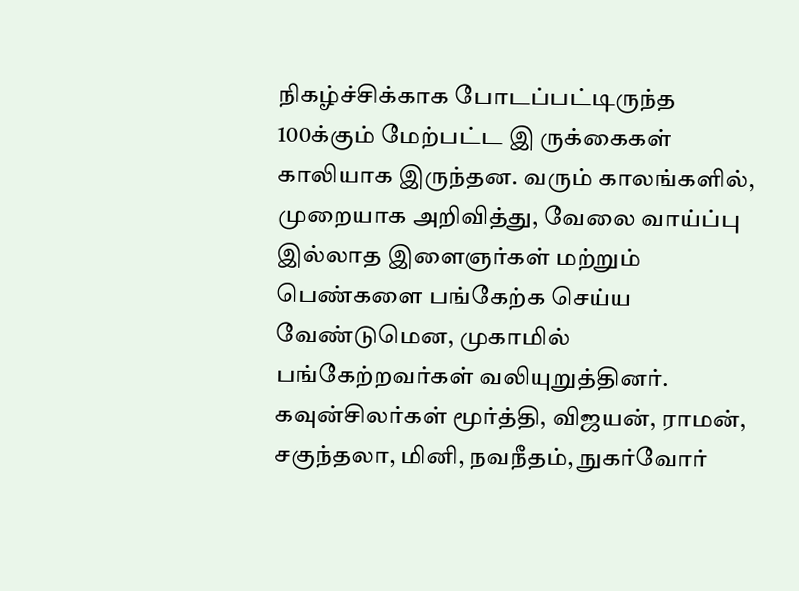நிகழ்ச்சிக்காக போடப்பட்டிருந்த 100க்கும் மேற்பட்ட இ ருக்கைகள் காலியாக இருந்தன. வரும் காலங்களில், முறையாக அறிவித்து, வேலை வாய்ப்பு இல்லாத இளைஞர்கள் மற்றும் பெண்களை பங்கேற்க செய்ய வேண்டுமென, முகாமில் பங்கேற்றவர்கள் வலியுறுத்தினர்.
கவுன்சிலர்கள் மூர்த்தி, விஜயன், ராமன், சகுந்தலா, மினி, நவநீதம், நுகர்வோர்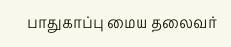பாதுகாப்பு மைய தலைவர்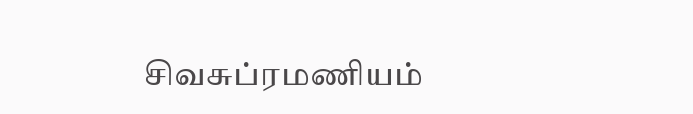சிவசுப்ரமணியம்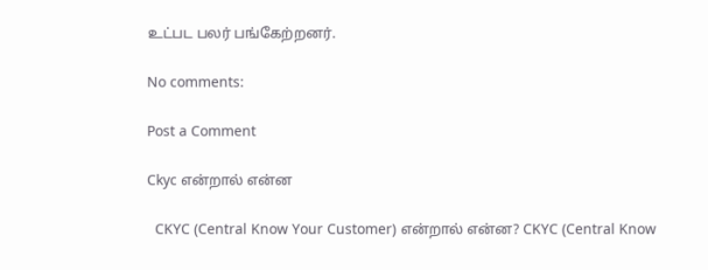உட்பட பலர் பங்கேற்றனர்.

No comments:

Post a Comment

Ckyc என்றால் என்ன

  CKYC (Central Know Your Customer) என்றால் என்ன? CKYC (Central Know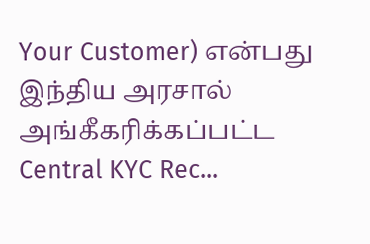Your Customer) என்பது இந்திய அரசால் அங்கீகரிக்கப்பட்ட Central KYC Rec...